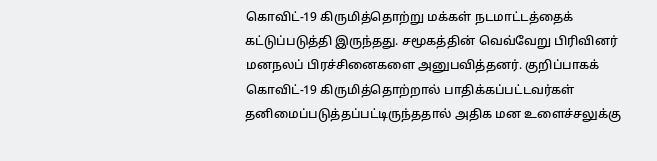கொவிட்-19 கிருமித்தொற்று மக்கள் நடமாட்டத்தைக் கட்டுப்படுத்தி இருந்தது. சமூகத்தின் வெவ்வேறு பிரிவினர் மனநலப் பிரச்சினைகளை அனுபவித்தனர். குறிப்பாகக் கொவிட்-19 கிருமித்தொற்றால் பாதிக்கப்பட்டவர்கள் தனிமைப்படுத்தப்பட்டிருந்ததால் அதிக மன உளைச்சலுக்கு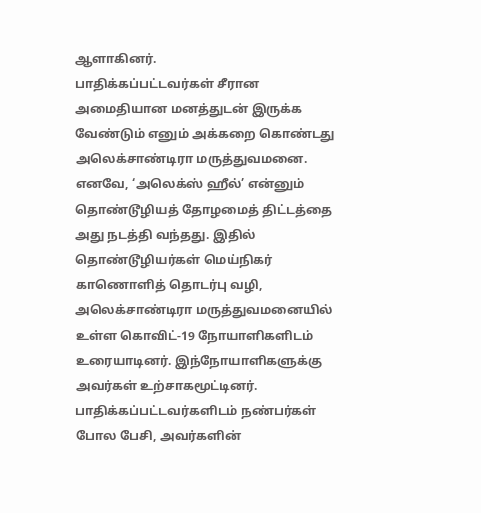ஆளாகினர்.
பாதிக்கப்பட்டவர்கள் சீரான அமைதியான மனத்துடன் இருக்க வேண்டும் எனும் அக்கறை கொண்டது அலெக்சாண்டிரா மருத்துவமனை. எனவே, ‘அலெக்ஸ் ஹீல்’ என்னும் தொண்டூழியத் தோழமைத் திட்டத்தை அது நடத்தி வந்தது. இதில் தொண்டூழியர்கள் மெய்நிகர் காணொளித் தொடர்பு வழி, அலெக்சாண்டிரா மருத்துவமனையில் உள்ள கொவிட்-19 நோயாளிகளிடம் உரையாடினர். இந்நோயாளிகளுக்கு அவர்கள் உற்சாகமூட்டினர்.
பாதிக்கப்பட்டவர்களிடம் நண்பர்கள் போல பேசி, அவர்களின்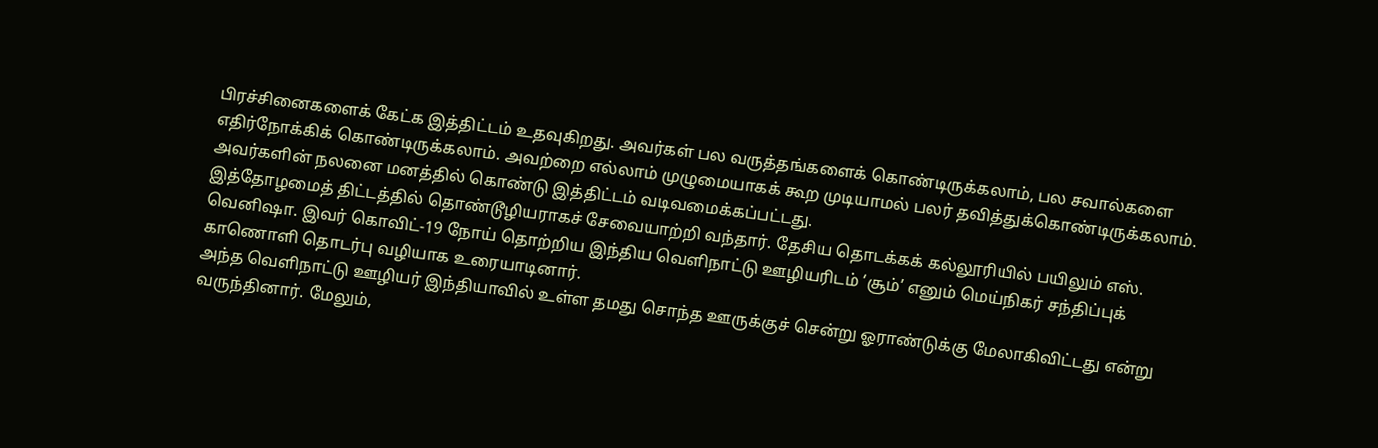பிரச்சினைகளைக் கேட்க இத்திட்டம் உதவுகிறது. அவர்கள் பல வருத்தங்களைக் கொண்டிருக்கலாம், பல சவால்களை எதிர்நோக்கிக் கொண்டிருக்கலாம். அவற்றை எல்லாம் முழுமையாகக் கூற முடியாமல் பலர் தவித்துக்கொண்டிருக்கலாம். அவர்களின் நலனை மனத்தில் கொண்டு இத்திட்டம் வடிவமைக்கப்பட்டது.
இத்தோழமைத் திட்டத்தில் தொண்டூழியராகச் சேவையாற்றி வந்தார். தேசிய தொடக்கக் கல்லூரியில் பயிலும் எஸ். வெனிஷா. இவர் கொவிட்-19 நோய் தொற்றிய இந்திய வெளிநாட்டு ஊழியரிடம் ‘சூம்’ எனும் மெய்நிகர் சந்திப்புக் காணொளி தொடர்பு வழியாக உரையாடினார்.
அந்த வெளிநாட்டு ஊழியர் இந்தியாவில் உள்ள தமது சொந்த ஊருக்குச் சென்று ஓராண்டுக்கு மேலாகிவிட்டது என்று வருந்தினார். மேலும்,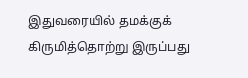இதுவரையில் தமக்குக் கிருமித்தொற்று இருப்பது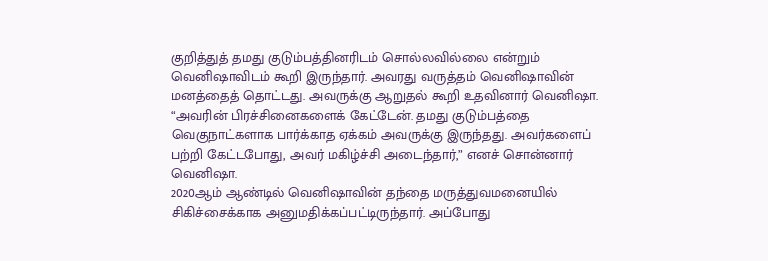குறித்துத் தமது குடும்பத்தினரிடம் சொல்லவில்லை என்றும் வெனிஷாவிடம் கூறி இருந்தார். அவரது வருத்தம் வெனிஷாவின் மனத்தைத் தொட்டது. அவருக்கு ஆறுதல் கூறி உதவினார் வெனிஷா.
“அவரின் பிரச்சினைகளைக் கேட்டேன். தமது குடும்பத்தை வெகுநாட்களாக பார்க்காத ஏக்கம் அவருக்கு இருந்தது. அவர்களைப் பற்றி கேட்டபோது, அவர் மகிழ்ச்சி அடைந்தார்,” எனச் சொன்னார் வெனிஷா.
2020ஆம் ஆண்டில் வெனிஷாவின் தந்தை மருத்துவமனையில் சிகிச்சைக்காக அனுமதிக்கப்பட்டிருந்தார். அப்போது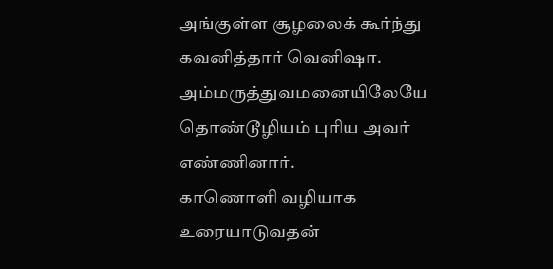அங்குள்ள சூழலைக் கூர்ந்து கவனித்தார் வெனிஷா. அம்மருத்துவமனையிலேயே தொண்டூழியம் புரிய அவர் எண்ணினார்.
காணொளி வழியாக உரையாடுவதன்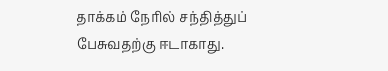தாக்கம் நேரில் சந்தித்துப் பேசுவதற்கு ஈடாகாது.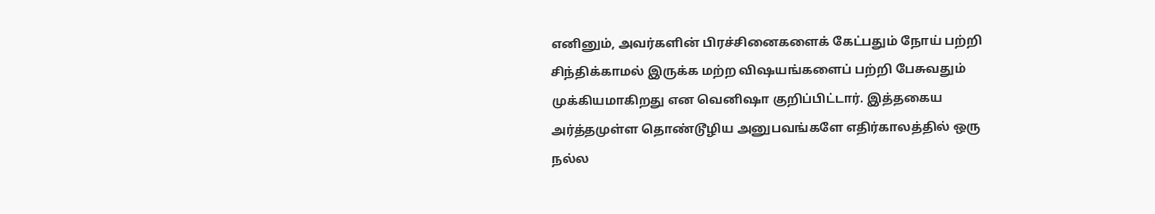எனினும், அவர்களின் பிரச்சினைகளைக் கேட்பதும் நோய் பற்றி சிந்திக்காமல் இருக்க மற்ற விஷயங்களைப் பற்றி பேசுவதும் முக்கியமாகிறது என வெனிஷா குறிப்பிட்டார். இத்தகைய அர்த்தமுள்ள தொண்டூழிய அனுபவங்களே எதிர்காலத்தில் ஒரு நல்ல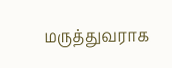மருத்துவராக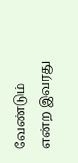வேண்டும் என்ற இவரது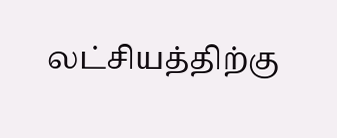லட்சியத்திற்கு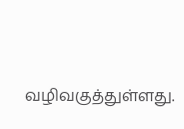வழிவகுத்துள்ளது.